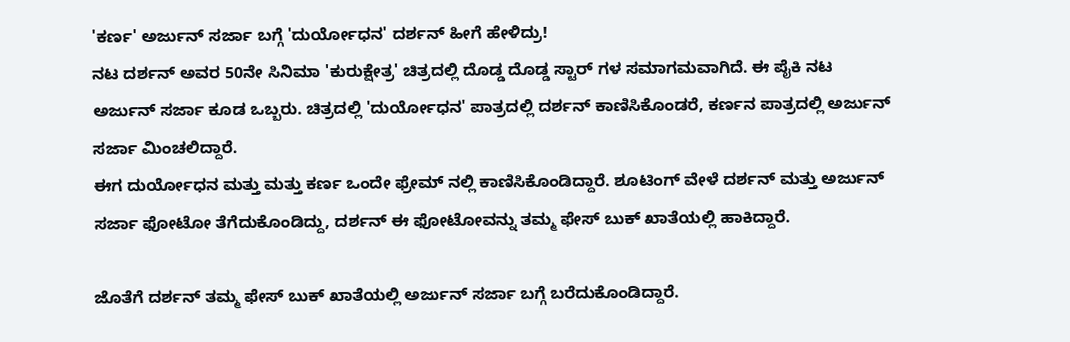'ಕರ್ಣ' ಅರ್ಜುನ್ ಸರ್ಜಾ ಬಗ್ಗೆ 'ದುರ್ಯೋಧನ' ದರ್ಶನ್ ಹೀಗೆ ಹೇಳಿದ್ರು!
ನಟ ದರ್ಶನ್ ಅವರ 50ನೇ ಸಿನಿಮಾ 'ಕುರುಕ್ಷೇತ್ರ' ಚಿತ್ರದಲ್ಲಿ ದೊಡ್ಡ ದೊಡ್ಡ ಸ್ಟಾರ್ ಗಳ ಸಮಾಗಮವಾಗಿದೆ. ಈ ಪೈಕಿ ನಟ ಅರ್ಜುನ್ ಸರ್ಜಾ ಕೂಡ ಒಬ್ಬರು. ಚಿತ್ರದಲ್ಲಿ 'ದುರ್ಯೋಧನ' ಪಾತ್ರದಲ್ಲಿ ದರ್ಶನ್ ಕಾಣಿಸಿಕೊಂಡರೆ, ಕರ್ಣನ ಪಾತ್ರದಲ್ಲಿ ಅರ್ಜುನ್ ಸರ್ಜಾ ಮಿಂಚಲಿದ್ದಾರೆ.
ಈಗ ದುರ್ಯೋಧನ ಮತ್ತು ಮತ್ತು ಕರ್ಣ ಒಂದೇ ಫ್ರೇಮ್ ನಲ್ಲಿ ಕಾಣಿಸಿಕೊಂಡಿದ್ದಾರೆ. ಶೂಟಿಂಗ್ ವೇಳೆ ದರ್ಶನ್ ಮತ್ತು ಅರ್ಜುನ್ ಸರ್ಜಾ ಫೋಟೋ ತೆಗೆದುಕೊಂಡಿದ್ದು, ದರ್ಶನ್ ಈ ಫೋಟೋವನ್ನು ತಮ್ಮ ಫೇಸ್ ಬುಕ್ ಖಾತೆಯಲ್ಲಿ ಹಾಕಿದ್ದಾರೆ.

ಜೊತೆಗೆ ದರ್ಶನ್ ತಮ್ಮ ಫೇಸ್ ಬುಕ್ ಖಾತೆಯಲ್ಲಿ ಅರ್ಜುನ್ ಸರ್ಜಾ ಬಗ್ಗೆ ಬರೆದುಕೊಂಡಿದ್ದಾರೆ.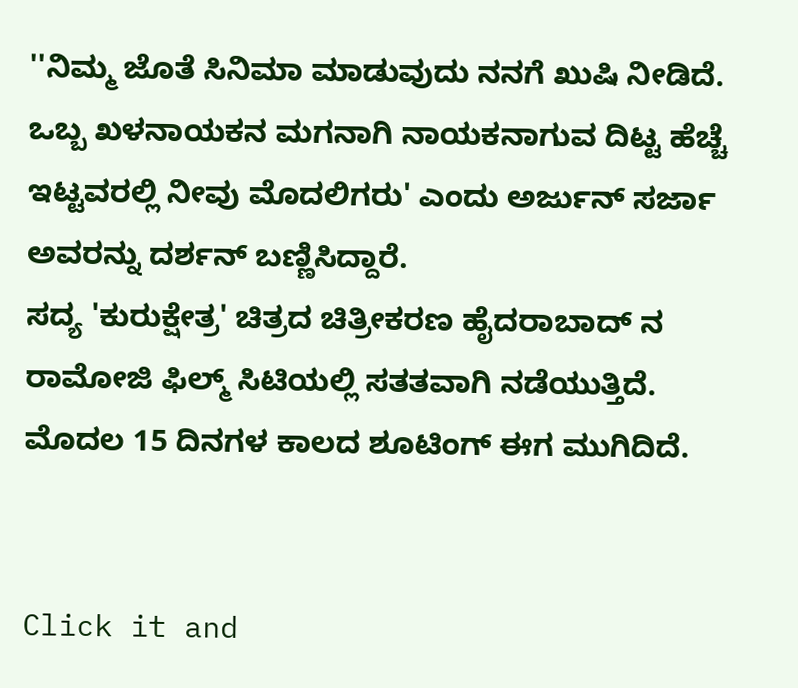''ನಿಮ್ಮ ಜೊತೆ ಸಿನಿಮಾ ಮಾಡುವುದು ನನಗೆ ಖುಷಿ ನೀಡಿದೆ. ಒಬ್ಬ ಖಳನಾಯಕನ ಮಗನಾಗಿ ನಾಯಕನಾಗುವ ದಿಟ್ಟ ಹೆಚ್ಚೆ ಇಟ್ಟವರಲ್ಲಿ ನೀವು ಮೊದಲಿಗರು' ಎಂದು ಅರ್ಜುನ್ ಸರ್ಜಾ ಅವರನ್ನು ದರ್ಶನ್ ಬಣ್ಣಿಸಿದ್ದಾರೆ.
ಸದ್ಯ 'ಕುರುಕ್ಷೇತ್ರ' ಚಿತ್ರದ ಚಿತ್ರೀಕರಣ ಹೈದರಾಬಾದ್ ನ ರಾಮೋಜಿ ಫಿಲ್ಮ್ ಸಿಟಿಯಲ್ಲಿ ಸತತವಾಗಿ ನಡೆಯುತ್ತಿದೆ. ಮೊದಲ 15 ದಿನಗಳ ಕಾಲದ ಶೂಟಿಂಗ್ ಈಗ ಮುಗಿದಿದೆ.


Click it and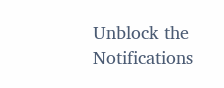Unblock the Notifications